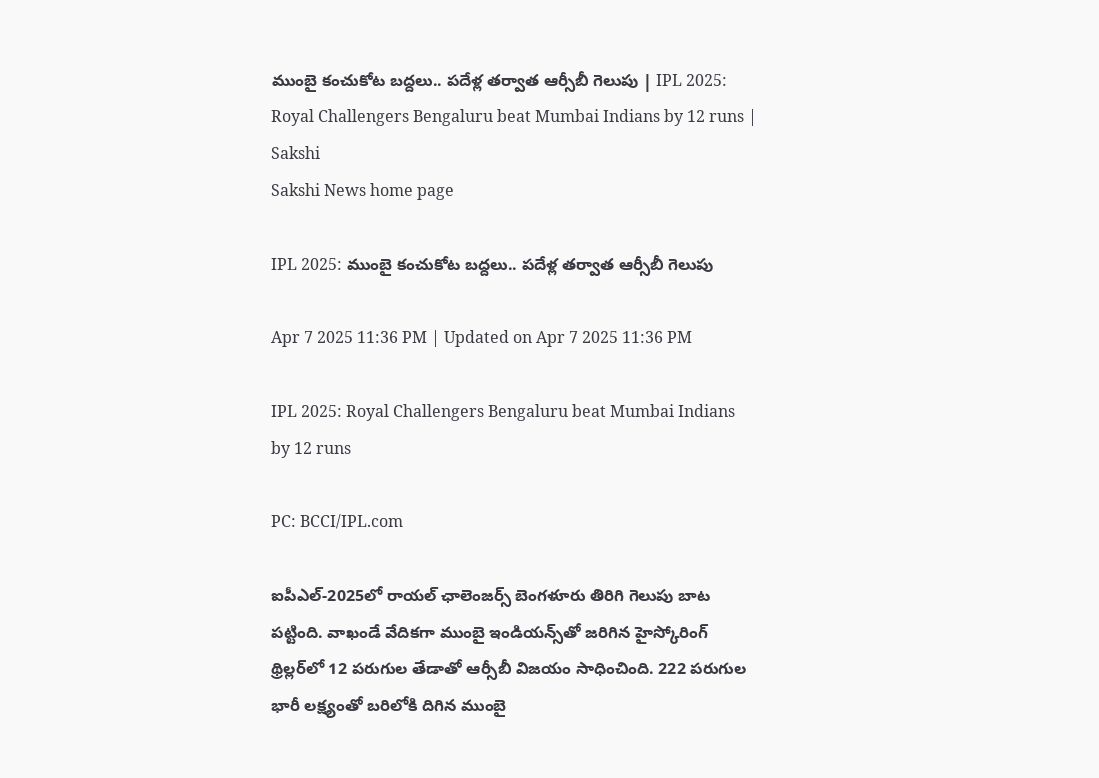ముంబై కంచుకోట బద్దలు.. పదేళ్ల తర్వాత ఆర్సీబీ గెలుపు | IPL 2025: Royal Challengers Bengaluru beat Mumbai Indians by 12 runs | Sakshi
Sakshi News home page

IPL 2025: ముంబై కంచుకోట బద్దలు.. పదేళ్ల తర్వాత ఆర్సీబీ గెలుపు

Apr 7 2025 11:36 PM | Updated on Apr 7 2025 11:36 PM

IPL 2025: Royal Challengers Bengaluru beat Mumbai Indians by 12 runs

PC: BCCI/IPL.com

ఐపీఎల్‌-2025లో రాయ‌ల్ ఛాలెంజ‌ర్స్ బెంగ‌ళూరు తిరిగి గెలుపు బాట ప‌ట్టింది. వాఖండే వేదిక‌గా ముంబై ఇండియ‌న్స్‌తో జ‌రిగిన హైస్కోరింగ్ థ్రిల్ల‌ర్‌లో 12 ప‌రుగుల తేడాతో ఆర్సీబీ విజ‌యం సాధించింది. 222 ప‌రుగుల భారీ ల‌క్ష్యంతో బ‌రిలోకి దిగిన ముంబై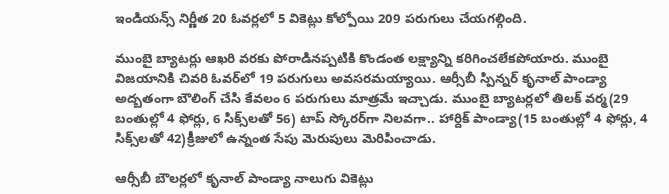ఇండియ‌న్స్‌ నిర్ణీత 20 ఓవ‌ర్ల‌లో 5 వికెట్లు కోల్పోయి 209 ప‌రుగులు చేయ‌గ‌ల్గింది.

ముంబై బ్యాట‌ర్లు ఆఖ‌రి వ‌ర‌కు పోరాడిన‌ప్ప‌టికి కొండంత ల‌క్ష్యాన్ని క‌రిగించ‌లేక‌పోయారు. ముంబై విజయానికి చివరి ఓవర్‌లో 19 పరుగులు అవసరమయ్యాయి. ఆర్సీబీ స్పిన్నర్ కృనాల్ పాండ్యా అద్బతంగా బౌలింగ్ చేసి కేవలం 6 పరుగులు మాత్రమే ఇచ్చాడు. ముంబై బ్యాట‌ర్ల‌లో తిల‌క్ వ‌ర్మ‌(29 బంతుల్లో 4 ఫోర్లు, 6 సిక్స్‌ల‌తో 56) టాప్ స్కోర‌ర్‌గా నిల‌వ‌గా.. హార్దిక్ పాండ్యా(15 బంతుల్లో 4 ఫోర్లు, 4 సిక్స్‌ల‌తో 42)క్రీజులో ఉన్నంత సేపు మెరుపులు మెరిపించాడు.

ఆర్సీబీ బౌల‌ర్ల‌లో కృనాల్ పాండ్యా నాలుగు వికెట్లు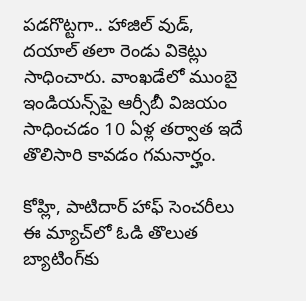పడగొట్టగా.. హాజిల్ వుడ్, దయాల్ తలా రెండు వికెట్లు సాధించారు. వాంఖడేలో ముంబై ఇండియన్స్‌పై ఆర్సీబీ విజయం సాధించడం 10 ఏళ్ల తర్వాత ఇదే తొలిసారి కావడం గమనార్హం.

కోహ్లి, పాటిదార్ హాఫ్ సెంచరీలు
ఈ మ్యాచ్‌లో ఓడి తొలుత బ్యాటింగ్‌కు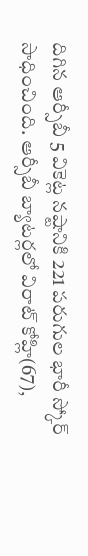దిగిన ఆర్సీబీ 5 వికెట్ల న‌ష్టానికి 221 ప‌రుగుల భారీ స్కోర్ సాధించింది. ఆర్సీబీ బ్యాట‌ర్ల‌లో విరాట్ కోహ్లి(67),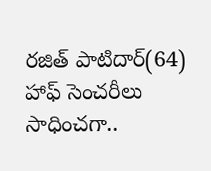ర‌జిత్ పాటిదార్‌(64) హాఫ్ సెంచ‌రీలు సాధించ‌గా..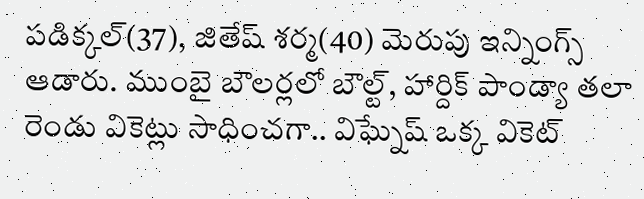ప‌డిక్క‌ల్‌(37), జితేష్ శ‌ర్మ‌(40) మెరుపు ఇన్నింగ్స్ ఆడారు. ముంబై బౌల‌ర్ల‌లో బౌల్ట్‌, హార్దిక్ పాండ్యా త‌లా రెండు వికెట్లు సాధించ‌గా.. విఘ్నేష్ ఒక్క వికెట్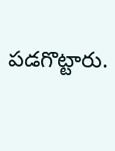ప‌డ‌గొట్టారు.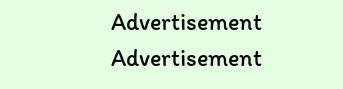Advertisement
Advertisement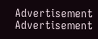Advertisement
Advertisement